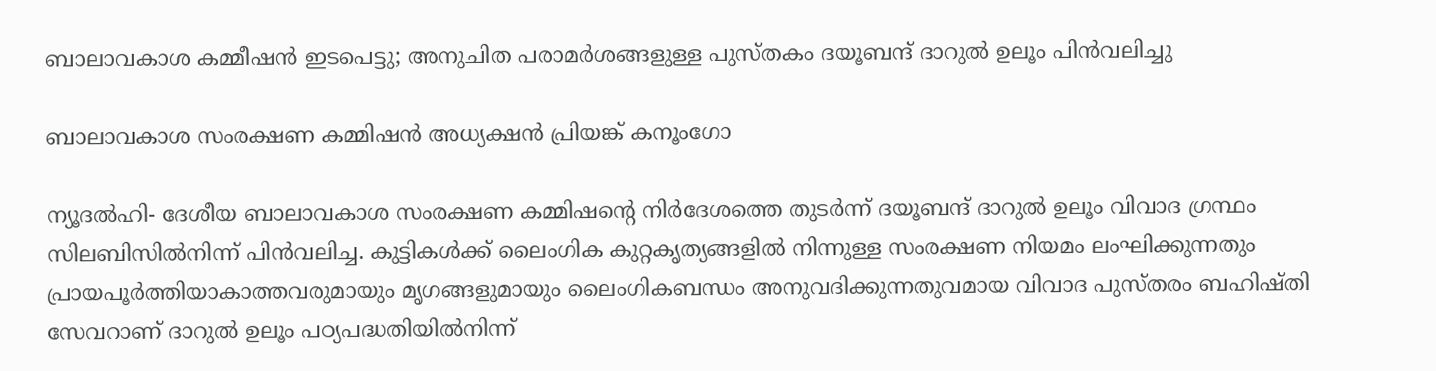ബാലാവകാശ കമ്മീഷന്‍ ഇടപെട്ടു; അനുചിത പരാമര്‍ശങ്ങളുള്ള പുസ്തകം ദയൂബന്ദ് ദാറുല്‍ ഉലൂം പിന്‍വലിച്ചു

ബാലാവകാശ സംരക്ഷണ കമ്മിഷന്‍ അധ്യക്ഷൻ പ്രിയങ്ക് കനൂംഗോ

ന്യൂദല്‍ഹി- ദേശീയ ബാലാവകാശ സംരക്ഷണ കമ്മിഷന്റെ നിര്‍ദേശത്തെ തുടര്‍ന്ന് ദയൂബന്ദ് ദാറുല്‍ ഉലൂം വിവാദ ഗ്രന്ഥം സിലബിസില്‍നിന്ന് പിന്‍വലിച്ച. കുട്ടികള്‍ക്ക് ലൈംഗിക കുറ്റകൃത്യങ്ങളില്‍ നിന്നുള്ള സംരക്ഷണ നിയമം ലംഘിക്കുന്നതും  പ്രായപൂര്‍ത്തിയാകാത്തവരുമായും മൃഗങ്ങളുമായും ലൈംഗികബന്ധം അനുവദിക്കുന്നതുവമായ വിവാദ പുസ്തരം ബഹിഷ്തി സേവറാണ് ദാറുല്‍ ഉലൂം പഠ്യപദ്ധതിയില്‍നിന്ന്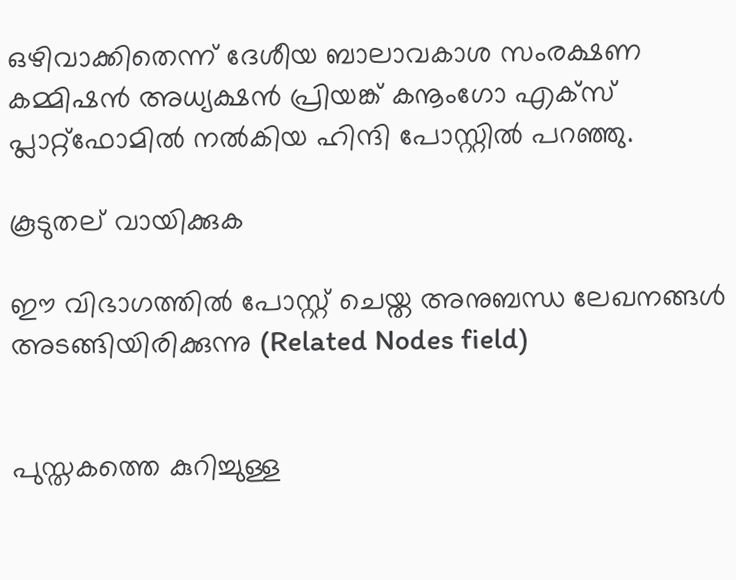ഒഴിവാക്കിതെന്ന് ദേശീയ ബാലാവകാശ സംരക്ഷണ കമ്മിഷന്‍ അധ്യക്ഷൻ പ്രിയങ്ക് കനൂംഗോ എക്‌സ് പ്ലാറ്റ്‌ഫോമില്‍ നല്‍കിയ ഹിന്ദി പോസ്റ്റില്‍ പറഞ്ഞു.

കൂടുതല് വായിക്കുക

ഈ വിഭാഗത്തിൽ പോസ്റ്റ് ചെയ്ത അനുബന്ധ ലേഖനങ്ങൾ അടങ്ങിയിരിക്കുന്നു (Related Nodes field)


പുസ്തകത്തെ കുറിച്ചുള്ള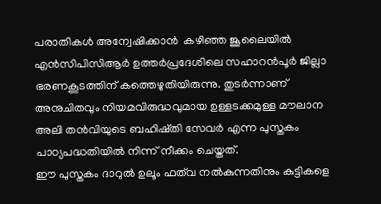പരാതികള്‍ അന്വേഷിക്കാന്‍  കഴിഞ്ഞ ജൂലൈയില്‍ എന്‍സിപിസിആര്‍ ഉത്തര്‍പ്രദേശിലെ സഹാറന്‍പൂര്‍ ജില്ലാ ഭരണകൂടത്തിന് കത്തെഴുതിയിരുന്നു. തുടര്‍ന്നാണ് അനുചിതവും നിയമവിരുദ്ധവുമായ ഉള്ളടക്കമുള്ള മൗലാന അലി തന്‍വിയുടെ ബഹിഷ്തി സേവര്‍ എന്ന പുസ്തകം പാഠ്യപദ്ധതിയില്‍ നിന്ന് നീക്കം ചെയ്തത്.
ഈ പുസ്തകം ദാറുല്‍ ഉലൂം ഫത്‌വ നല്‍കുന്നതിനും കുട്ടികളെ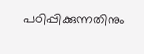പഠിപ്പിക്കുന്നതിനും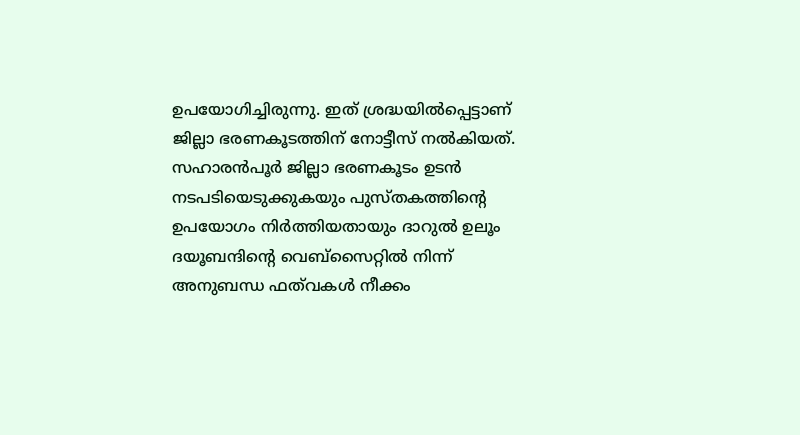ഉപയോഗിച്ചിരുന്നു. ഇത് ശ്രദ്ധയില്‍പ്പെട്ടാണ് ജില്ലാ ഭരണകൂടത്തിന് നോട്ടീസ് നല്‍കിയത്. സഹാരന്‍പൂര്‍ ജില്ലാ ഭരണകൂടം ഉടന്‍ നടപടിയെടുക്കുകയും പുസ്തകത്തിന്റെ ഉപയോഗം നിര്‍ത്തിയതായും ദാറുല്‍ ഉലൂം ദയൂബന്ദിന്റെ വെബ്‌സൈറ്റില്‍ നിന്ന് അനുബന്ധ ഫത്‌വകള്‍ നീക്കം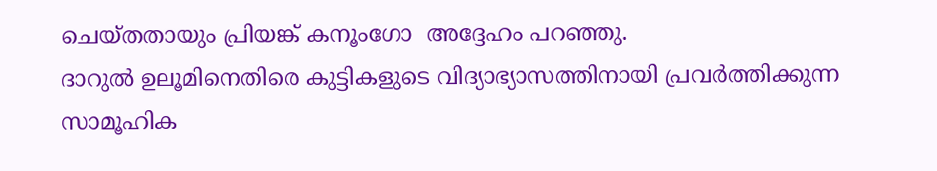ചെയ്തതായും പ്രിയങ്ക് കനൂംഗോ  അദ്ദേഹം പറഞ്ഞു.
ദാറുല്‍ ഉലൂമിനെതിരെ കുട്ടികളുടെ വിദ്യാഭ്യാസത്തിനായി പ്രവര്‍ത്തിക്കുന്ന സാമൂഹിക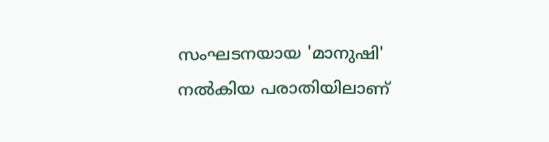സംഘടനയായ 'മാനുഷി' നല്‍കിയ പരാതിയിലാണ്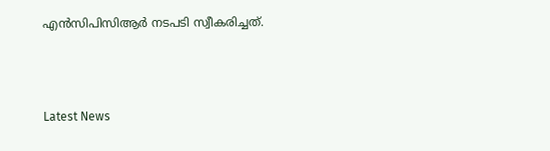എന്‍സിപിസിആര്‍ നടപടി സ്വീകരിച്ചത്.



Latest News